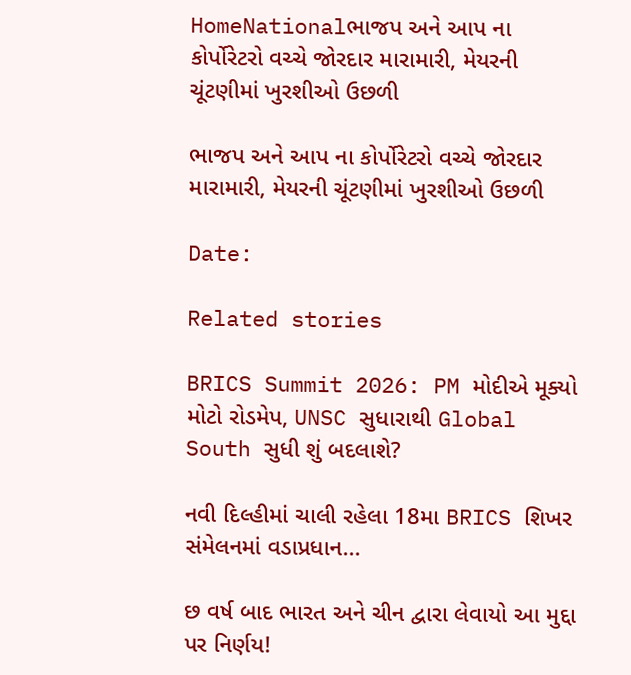HomeNationalભાજપ અને આપ ના કોર્પોરેટરો વચ્ચે જોરદાર મારામારી, મેયરની ચૂંટણીમાં ખુરશીઓ ઉછળી

ભાજપ અને આપ ના કોર્પોરેટરો વચ્ચે જોરદાર મારામારી, મેયરની ચૂંટણીમાં ખુરશીઓ ઉછળી

Date:

Related stories

BRICS Summit 2026: PM મોદીએ મૂક્યો મોટો રોડમેપ, UNSC સુધારાથી Global South સુધી શું બદલાશે?

નવી દિલ્હીમાં ચાલી રહેલા 18મા BRICS શિખર સંમેલનમાં વડાપ્રધાન...

છ વર્ષ બાદ ભારત અને ચીન દ્વારા લેવાયો આ મુદ્દા પર નિર્ણય!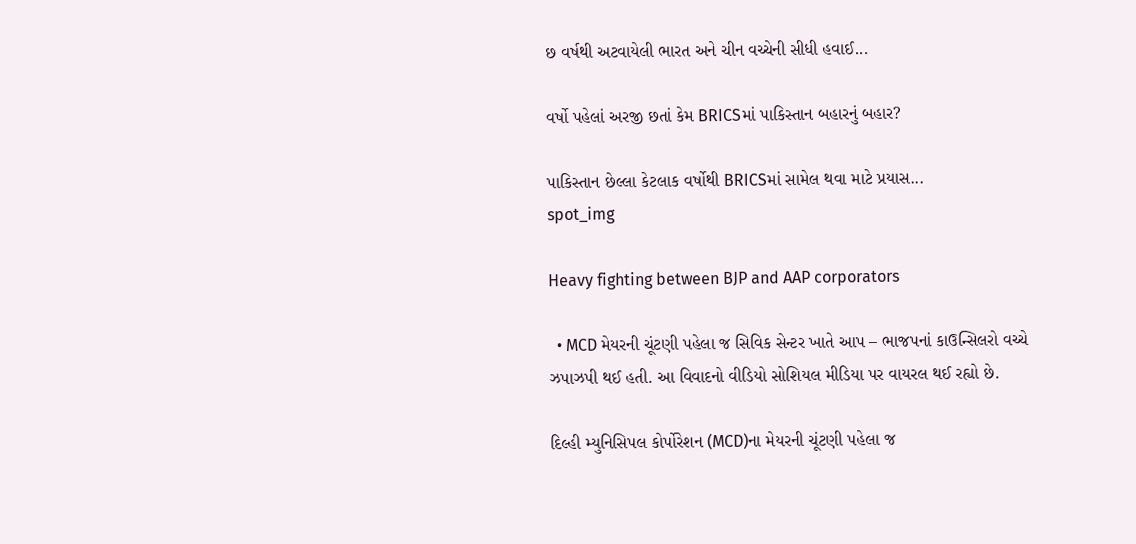છ વર્ષથી અટવાયેલી ભારત અને ચીન વચ્ચેની સીધી હવાઈ...

વર્ષો પહેલાં અરજી છતાં કેમ BRICSમાં પાકિસ્તાન બહારનું બહાર?

પાકિસ્તાન છેલ્લા કેટલાક વર્ષોથી BRICSમાં સામેલ થવા માટે પ્રયાસ...
spot_img

Heavy fighting between BJP and AAP corporators

  • MCD મેયરની ચૂંટણી પહેલા જ સિવિક સેન્ટર ખાતે આપ – ભાજપનાં કાઉન્સિલરો વચ્ચે ઝપાઝપી થઈ હતી. આ વિવાદનો વીડિયો સોશિયલ મીડિયા પર વાયરલ થઈ રહ્યો છે.

દિલ્હી મ્યુનિસિપલ કોર્પોરેશન (MCD)ના મેયરની ચૂંટણી પહેલા જ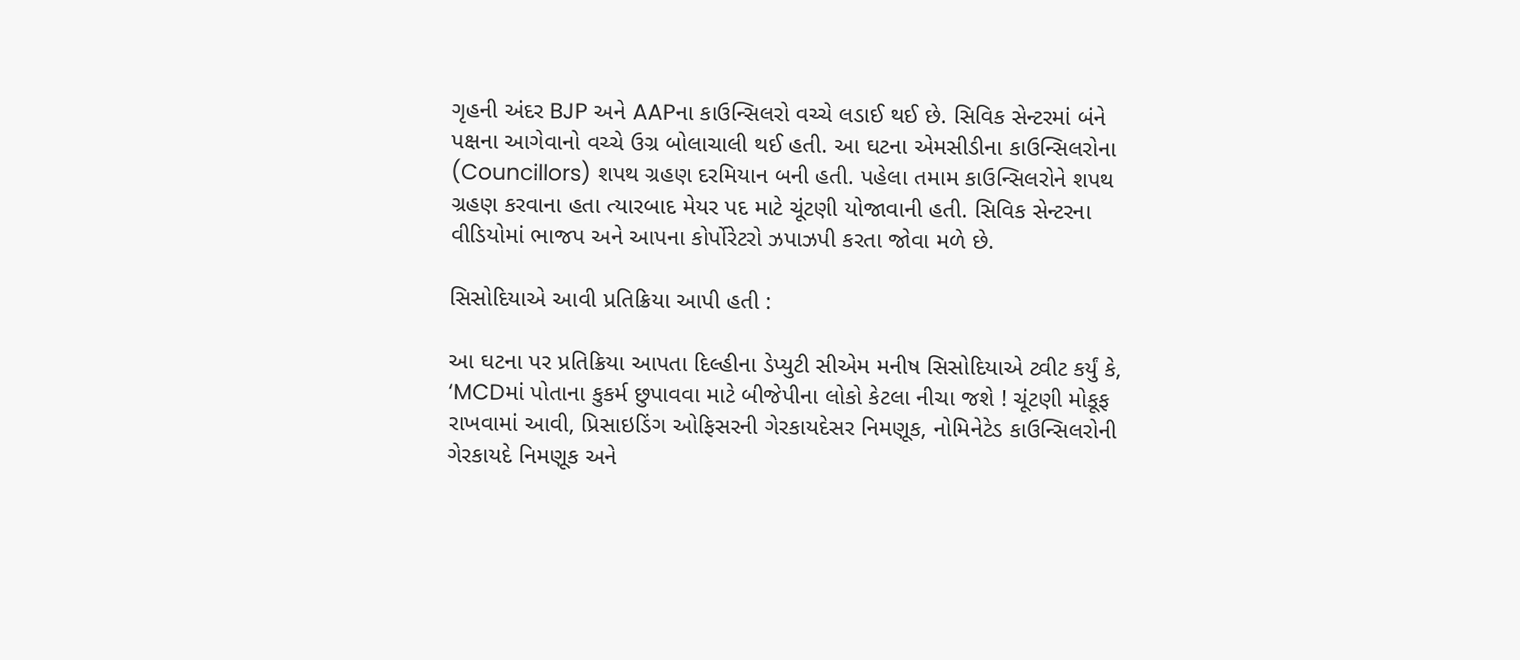ગૃહની અંદર BJP અને AAPના કાઉન્સિલરો વચ્ચે લડાઈ થઈ છે. સિવિક સેન્ટરમાં બંને પક્ષના આગેવાનો વચ્ચે ઉગ્ર બોલાચાલી થઈ હતી. આ ઘટના એમસીડીના કાઉન્સિલરોના (Councillors) શપથ ગ્રહણ દરમિયાન બની હતી. પહેલા તમામ કાઉન્સિલરોને શપથ ગ્રહણ કરવાના હતા ત્યારબાદ મેયર પદ માટે ચૂંટણી યોજાવાની હતી. સિવિક સેન્ટરના વીડિયોમાં ભાજપ અને આપના કોર્પોરેટરો ઝપાઝપી કરતા જોવા મળે છે.

સિસોદિયાએ આવી પ્રતિક્રિયા આપી હતી :

આ ઘટના પર પ્રતિક્રિયા આપતા દિલ્હીના ડેપ્યુટી સીએમ મનીષ સિસોદિયાએ ટ્વીટ કર્યું કે, ‘MCDમાં પોતાના કુકર્મ છુપાવવા માટે બીજેપીના લોકો કેટલા નીચા જશે ! ચૂંટણી મોકૂફ રાખવામાં આવી, પ્રિસાઇડિંગ ઓફિસરની ગેરકાયદેસર નિમણૂક, નોમિનેટેડ કાઉન્સિલરોની ગેરકાયદે નિમણૂક અને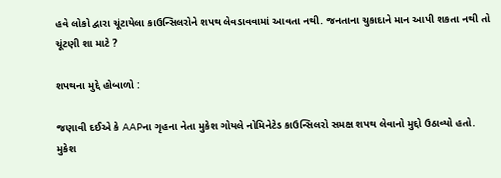હવે લોકો દ્વારા ચૂંટાયેલા કાઉન્સિલરોને શપથ લેવડાવવામાં આવતા નથી. જનતાના ચુકાદાને માન આપી શકતા નથી તો ચૂંટણી શા માટે ?

શપથના મુદ્દે હોબાળો :

જણાવી દઈએ કે AAPના ગૃહના નેતા મુકેશ ગોયલે નોમિનેટેડ કાઉન્સિલરો સમક્ષ શપથ લેવાનો મુદ્દો ઉઠાવ્યો હતો. મુકેશ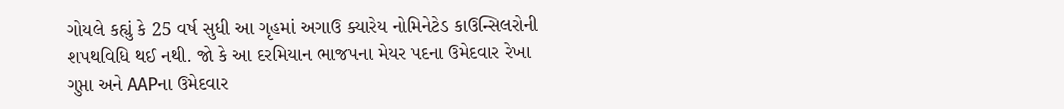ગોયલે કહ્યું કે 25 વર્ષ સુધી આ ગૃહમાં અગાઉ ક્યારેય નોમિનેટેડ કાઉન્સિલરોની શપથવિધિ થઈ નથી. જો કે આ દરમિયાન ભાજપના મેયર પદના ઉમેદવાર રેખા ગુપ્તા અને AAPના ઉમેદવાર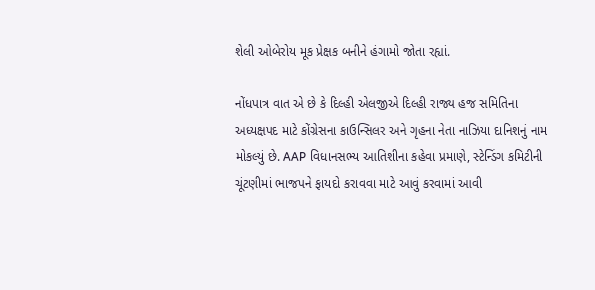શેલી ઓબેરોય મૂક પ્રેક્ષક બનીને હંગામો જોતા રહ્યાં.

નોંધપાત્ર વાત એ છે કે દિલ્હી એલજીએ દિલ્હી રાજ્ય હજ સમિતિના અધ્યક્ષપદ માટે કોંગ્રેસના કાઉન્સિલર અને ગૃહના નેતા નાઝિયા દાનિશનું નામ મોકલ્યું છે. AAP વિધાનસભ્ય આતિશીના કહેવા પ્રમાણે, સ્ટેન્ડિંગ કમિટીની ચૂંટણીમાં ભાજપને ફાયદો કરાવવા માટે આવું કરવામાં આવી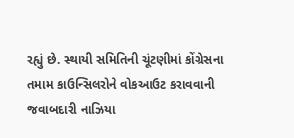રહ્યું છે. સ્થાયી સમિતિની ચૂંટણીમાં કોંગ્રેસના તમામ કાઉન્સિલરોને વોકઆઉટ કરાવવાની જવાબદારી નાઝિયા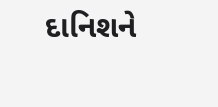દાનિશને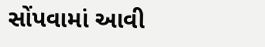સોંપવામાં આવી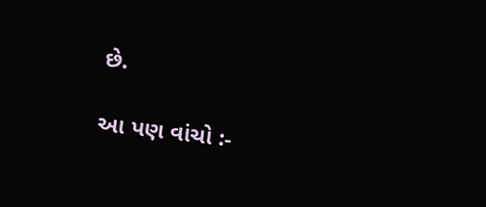છે.

આ પણ વાંચો :-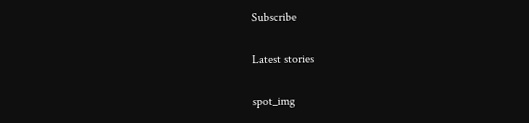Subscribe

Latest stories

spot_img